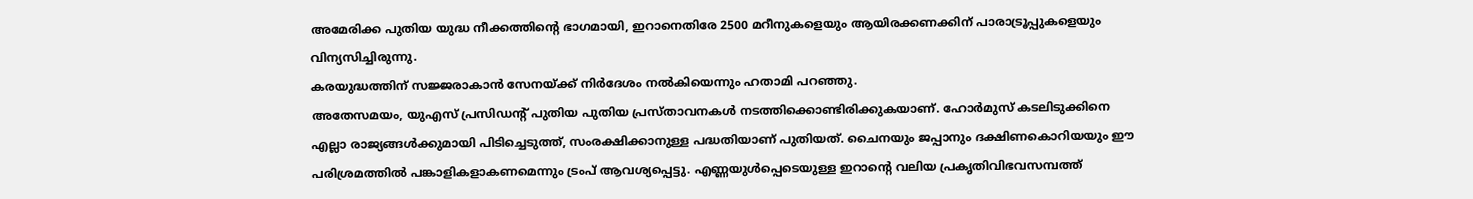അമേരിക്ക പുതിയ യുദ്ധ നീക്കത്തിന്റെ ഭാഗമായി, ഇറാനെതിരേ 2500 മറീനുകളെയും ആയിരക്കണക്കിന് പാരാട്രൂപ്പുകളെയും വിന്യസിച്ചിരുന്നു.
കരയുദ്ധത്തിന് സജ്ജരാകാൻ സേനയ്ക്ക് നിർദേശം നൽകിയെന്നും ഹതാമി പറഞ്ഞു.
അതേസമയം, യുഎസ് പ്രസിഡന്റ് പുതിയ പുതിയ പ്രസ്താവനകൾ നടത്തിക്കൊണ്ടിരിക്കുകയാണ്. ഹോർമുസ് കടലിടുക്കിനെ എല്ലാ രാജ്യങ്ങൾക്കുമായി പിടിച്ചെടുത്ത്, സംരക്ഷിക്കാനുള്ള പദ്ധതിയാണ് പുതിയത്. ചൈനയും ജപ്പാനും ദക്ഷിണകൊറിയയും ഈ പരിശ്രമത്തിൽ പങ്കാളികളാകണമെന്നും ട്രംപ് ആവശ്യപ്പെട്ടു. എണ്ണയുൾപ്പെടെയുള്ള ഇറാന്റെ വലിയ പ്രകൃതിവിഭവസമ്പത്ത്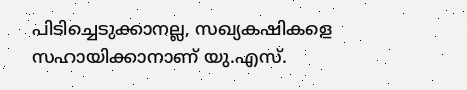പിടിച്ചെടുക്കാനല്ല, സഖ്യകഷികളെ സഹായിക്കാനാണ് യു.എസ്.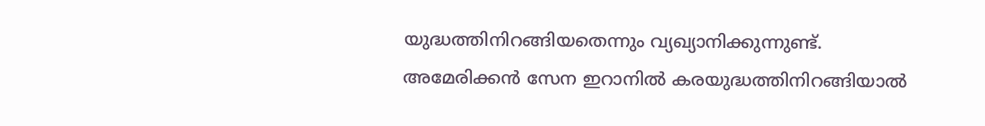യുദ്ധത്തിനിറങ്ങിയതെന്നും വ്യഖ്യാനിക്കുന്നുണ്ട്.
അമേരിക്കൻ സേന ഇറാനിൽ കരയുദ്ധത്തിനിറങ്ങിയാൽ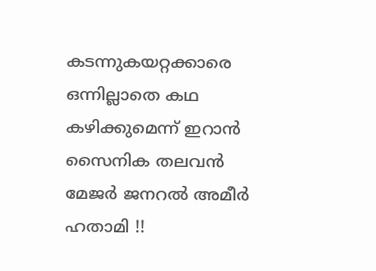കടന്നുകയറ്റക്കാരെ ഒന്നില്ലാതെ കഥ കഴിക്കുമെന്ന് ഇറാൻ സൈനിക തലവൻ മേജർ ജനറൽ അമീർ ഹതാമി !!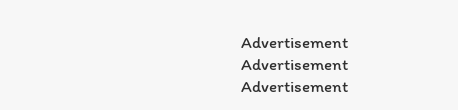Advertisement
Advertisement
Advertisement